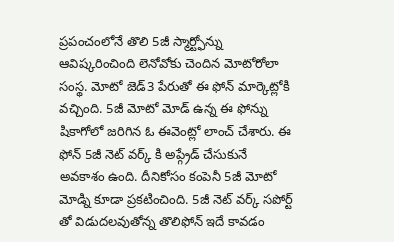ప్రపంచంలోనే తొలి 5జీ స్మార్ట్ఫోన్ను ఆవిష్కరించింది లెనోవోకు చెందిన మోటోరోలా సంస్థ. మోటో జెడ్3 పేరుతో ఈ ఫోన్ మార్కెట్లోకి వచ్చింది. 5జీ మోటో మోడ్ ఉన్న ఈ ఫోన్ను షికాగోలో జరిగిన ఓ ఈవెంట్లో లాంచ్ చేశారు. ఈ ఫోన్ 5జీ నెట్ వర్క్ కి అప్గ్రేడ్ చేసుకునే అవకాశం ఉంది. దీనికోసం కంపెనీ 5జీ మోటో మోడ్ని కూడా ప్రకటించింది. 5జీ నెట్ వర్క్ సపోర్ట్ తో విడుదలవుతోన్న తొలిఫోన్ ఇదే కావడం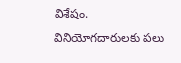విశేషం.
వినియోగదారులకు పలు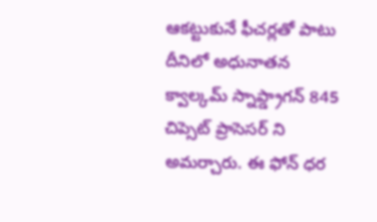ఆకట్టుకునే ఫీచర్లతో పాటు దీనిలో అధునాతన క్వాల్కమ్ స్నాప్డ్రాగన్ 845 చిప్సెట్ ప్రాసెసర్ ని అమర్చారు. ఈ ఫోన్ ధర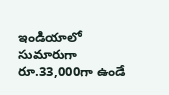ఇండియాలో సుమారుగా రూ.33,000గా ఉండే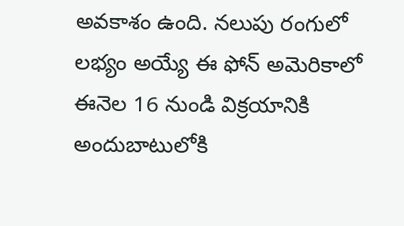అవకాశం ఉంది. నలుపు రంగులో లభ్యం అయ్యే ఈ ఫోన్ అమెరికాలో ఈనెల 16 నుండి విక్రయానికి అందుబాటులోకి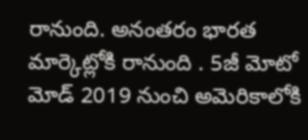రానుంది. అనంతరం భారత మార్కెట్లోకి రానుంది . 5జీ మోటో మోడ్ 2019 నుంచి అమెరికాలోకి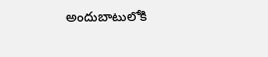అందుబాటులోకి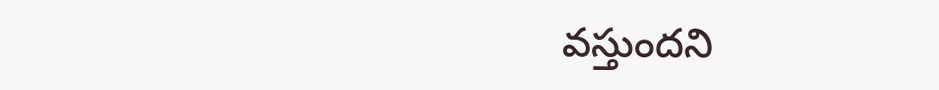వస్తుందని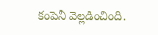కంపెనీ వెల్లడించింది.